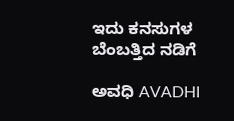ಇದು ಕನಸುಗಳ ಬೆಂಬತ್ತಿದ ನಡಿಗೆ‍

ಅವಧಿ AVADHI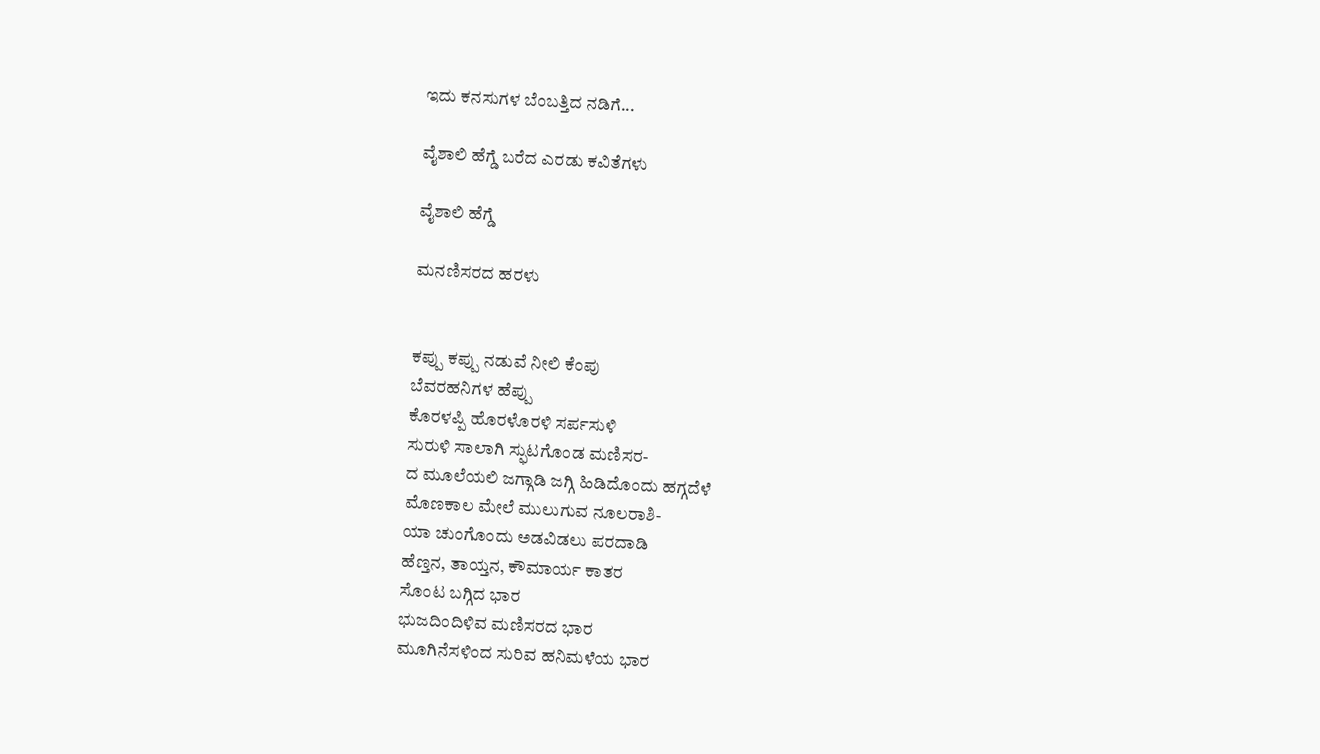ಇದು ಕನಸುಗಳ ಬೆಂಬತ್ತಿದ ನಡಿಗೆ...

ವೈಶಾಲಿ ಹೆಗ್ಡೆ ಬರೆದ ಎರಡು ಕವಿತೆಗಳು

ವೈಶಾಲಿ ಹೆಗ್ಡೆ

ಮನಣಿಸರದ ಹರಳು


ಕಪ್ಪು ಕಪ್ಪು ನಡುವೆ ನೀಲಿ ಕೆಂಪು
ಬೆವರಹನಿಗಳ ಹೆಪ್ಪು
ಕೊರಳಪ್ಪಿ ಹೊರಳೊರಳಿ ಸರ್ಪಸುಳಿ
ಸುರುಳಿ ಸಾಲಾಗಿ ಸ್ಫುಟಗೊಂಡ ಮಣಿಸರ-
ದ ಮೂಲೆಯಲಿ ಜಗ್ಗಾಡಿ ಜಗ್ಗಿ ಹಿಡಿದೊಂದು ಹಗ್ಗದೆಳೆ
ಮೊಣಕಾಲ ಮೇಲೆ ಮುಲುಗುವ ನೂಲರಾಶಿ-
ಯಾ ಚುಂಗೊಂದು ಅಡವಿಡಲು ಪರದಾಡಿ
ಹೆಣ್ತನ, ತಾಯ್ತನ, ಕೌಮಾರ್ಯ ಕಾತರ
ಸೊಂಟ ಬಗ್ಗಿದ ಭಾರ
ಭುಜದಿಂದಿಳಿವ ಮಣಿಸರದ ಭಾರ
ಮೂಗಿನೆಸಳಿಂದ ಸುರಿವ ಹನಿಮಳೆಯ ಭಾರ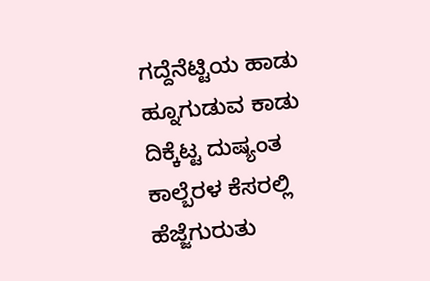ಗದ್ದೆನೆಟ್ಟಿಯ ಹಾಡು ಹ್ನೂಗುಡುವ ಕಾಡು
ದಿಕ್ಕೆಟ್ಟ ದುಷ್ಯಂತ ಕಾಲ್ಬೆರಳ ಕೆಸರಲ್ಲಿ ಹೆಜ್ಜೆಗುರುತು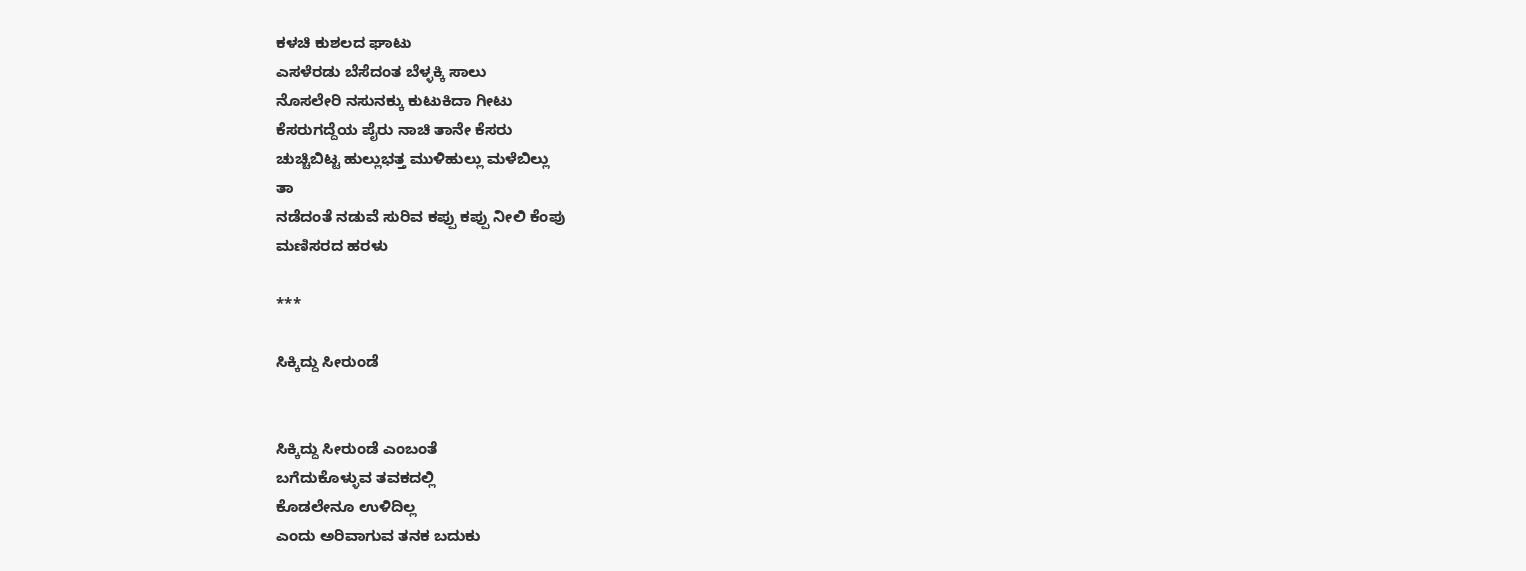ಕಳಚಿ ಕುಶಲದ ಘಾಟು
ಎಸಳೆರಡು ಬೆಸೆದಂತ ಬೆಳ್ಳಕ್ಕಿ ಸಾಲು
ನೊಸಲೇರಿ ನಸುನಕ್ಕು ಕುಟುಕಿದಾ ಗೀಟು
ಕೆಸರುಗದ್ದೆಯ ಪೈರು ನಾಚಿ ತಾನೇ ಕೆಸರು
ಚುಚ್ಚಿಬಿಟ್ಟ ಹುಲ್ಲುಭತ್ತ ಮುಳಿಹುಲ್ಲು ಮಳೆಬಿಲ್ಲು
ತಾ
ನಡೆದಂತೆ ನಡುವೆ ಸುರಿವ ಕಪ್ಪು ಕಪ್ಪು ನೀಲಿ ಕೆಂಪು
ಮಣಿಸರದ ಹರಳು

***

ಸಿಕ್ಕಿದ್ದು ಸೀರುಂಡೆ


ಸಿಕ್ಕಿದ್ದು ಸೀರುಂಡೆ ಎಂಬಂತೆ
ಬಗೆದುಕೊಳ್ಳುವ ತವಕದಲ್ಲಿ
ಕೊಡಲೇನೂ ಉಳಿದಿಲ್ಲ
ಎಂದು ಅರಿವಾಗುವ ತನಕ ಬದುಕು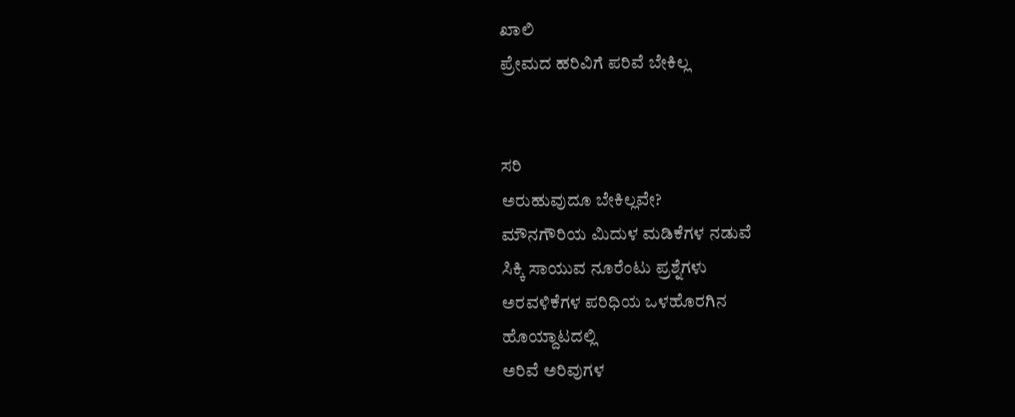ಖಾಲಿ
ಪ್ರೇಮದ ಹರಿವಿಗೆ ಪರಿವೆ ಬೇಕಿಲ್ಲ


ಸರಿ
ಅರುಹುವುದೂ ಬೇಕಿಲ್ಲವೇ?
ಮೌನಗೌರಿಯ ಮಿದುಳ ಮಡಿಕೆಗಳ ನಡುವೆ
ಸಿಕ್ಕಿ ಸಾಯುವ ನೂರೆಂಟು ಪ್ರಶ್ನೆಗಳು
ಅರವಳಿಕೆಗಳ ಪರಿಧಿಯ ಒಳಹೊರಗಿನ
ಹೊಯ್ದಾಟದಲ್ಲಿ
ಅರಿವೆ ಅರಿವುಗಳ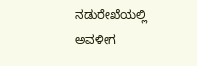ನಡುರೇಖೆಯಲ್ಲಿ ಅವಳೀಗ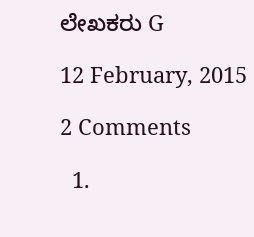ಲೇಖಕರು G

12 February, 2015

2 Comments

  1.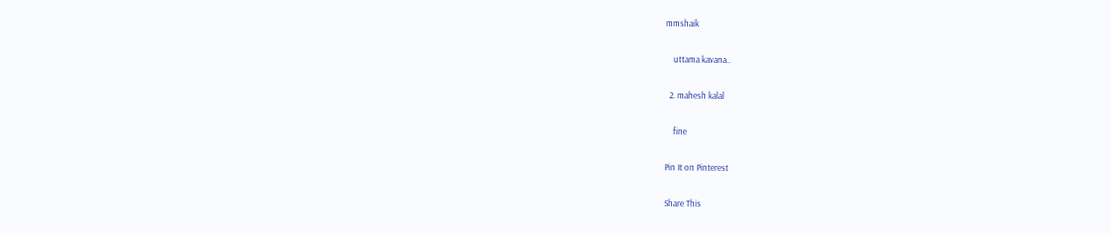mmshaik

    uttama kavana..

  2. mahesh kalal

    fine

Pin It on Pinterest

Share This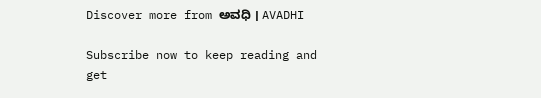Discover more from ಅವಧಿ । AVADHI

Subscribe now to keep reading and get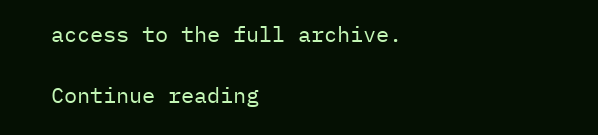access to the full archive.

Continue reading